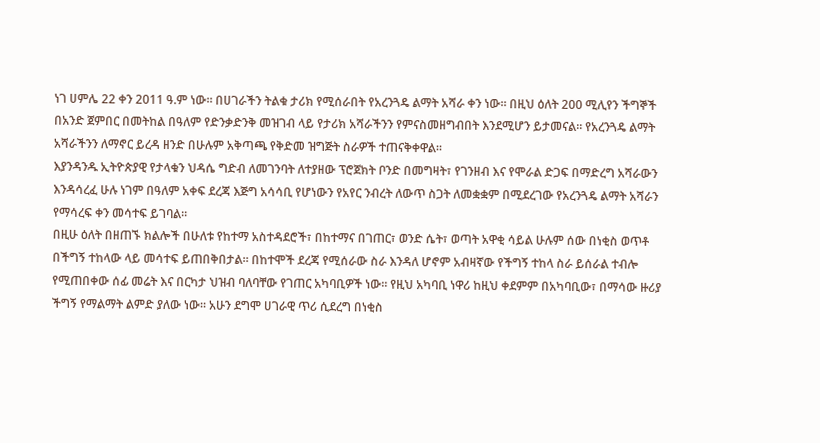ነገ ሀምሌ 22 ቀን 2011 ዓ.ም ነው። በሀገራችን ትልቁ ታሪክ የሚሰራበት የአረንጓዴ ልማት አሻራ ቀን ነው። በዚህ ዕለት 200 ሚሊየን ችግኞች በአንድ ጀምበር በመትከል በዓለም የድንቃድንቅ መዝገብ ላይ የታሪክ አሻራችንን የምናስመዘግብበት እንደሚሆን ይታመናል። የአረንጓዴ ልማት አሻራችንን ለማኖር ይረዳ ዘንድ በሁሉም አቅጣጫ የቅድመ ዝግጅት ስራዎች ተጠናቅቀዋል።
እያንዳንዱ ኢትዮጵያዊ የታላቁን ህዳሴ ግድብ ለመገንባት ለተያዘው ፕሮጀክት ቦንድ በመግዛት፣ የገንዘብ እና የሞራል ድጋፍ በማድረግ አሻራውን እንዳሳረፈ ሁሉ ነገም በዓለም አቀፍ ደረጃ እጅግ አሳሳቢ የሆነውን የአየር ንብረት ለውጥ ስጋት ለመቋቋም በሚደረገው የአረንጓዴ ልማት አሻራን የማሳረፍ ቀን መሳተፍ ይገባል።
በዚሁ ዕለት በዘጠኙ ክልሎች በሁለቱ የከተማ አስተዳደሮች፣ በከተማና በገጠር፣ ወንድ ሴት፣ ወጣት አዋቂ ሳይል ሁሉም ሰው በነቂስ ወጥቶ በችግኝ ተከላው ላይ መሳተፍ ይጠበቅበታል። በከተሞች ደረጃ የሚሰራው ስራ እንዳለ ሆኖም አብዛኛው የችግኝ ተከላ ስራ ይሰራል ተብሎ የሚጠበቀው ሰፊ መሬት እና በርካታ ህዝብ ባለባቸው የገጠር አካባቢዎች ነው። የዚህ አካባቢ ነዋሪ ከዚህ ቀደምም በአካባቢው፣ በማሳው ዙሪያ ችግኝ የማልማት ልምድ ያለው ነው። አሁን ደግሞ ሀገራዊ ጥሪ ሲደረግ በነቂስ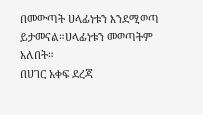በመውጣት ሀላፊነቱን እንደሚወጣ ይታመናል።ሀላፊነቱን መወጣትም አለበት።
በሀገር አቀፍ ደረጃ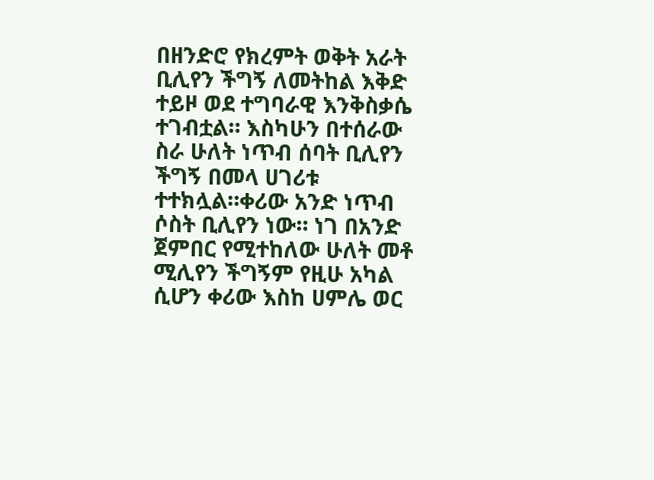በዘንድሮ የክረምት ወቅት አራት ቢሊየን ችግኝ ለመትከል እቅድ ተይዞ ወደ ተግባራዊ እንቅስቃሴ ተገብቷል። እስካሁን በተሰራው ስራ ሁለት ነጥብ ሰባት ቢሊየን ችግኝ በመላ ሀገሪቱ ተተክሏል።ቀሪው አንድ ነጥብ ሶስት ቢሊየን ነው። ነገ በአንድ ጀምበር የሚተከለው ሁለት መቶ ሚሊየን ችግኝም የዚሁ አካል ሲሆን ቀሪው እስከ ሀምሌ ወር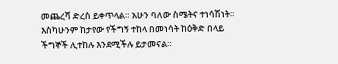መጨረሻ ድረስ ይቀጥላል። አሁን ባለው ስሜትና ተነሳሽነት። እስካሁንም ከታየው የችግኝ ተከላ በመነሳት ከዕቅድ በላይ ችግኞች ሊተከሉ እንደሚችሉ ይታመናል።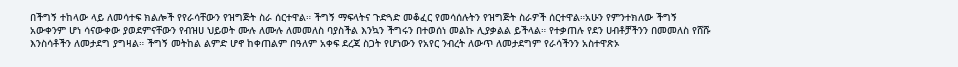በችግኝ ተከላው ላይ ለመሳተፍ ክልሎች የየራሳቸውን የዝግጅት ስራ ሰርተዋል። ችግኝ ማፍላትና ጉድጓድ መቆፈር የመሳሰሉትን የዝግጅት ስራዎች ሰርተዋል።አሁን የምንተክለው ችግኝ አውቀንም ሆነ ሳናውቀው ያወደምናቸውን የብዝሀ ህይወት ሙሉ ለሙሉ ለመመለስ ባያስችል እንኳን ችግሩን በተወሰነ መልኩ ሊያቃልል ይችላል። የተቃጠሉ የደን ሀብቶቻችንን በመመለስ የሸሹ እንስሳቶችን ለመታደግ ያግዛል። ችግኝ መትከል ልምድ ሆኖ ከቀጠልም በዓለም አቀፍ ደረጃ ስጋት የሆነውን የአየር ንብረት ለውጥ ለመታደግም የራሳችንን አስተዋጽኦ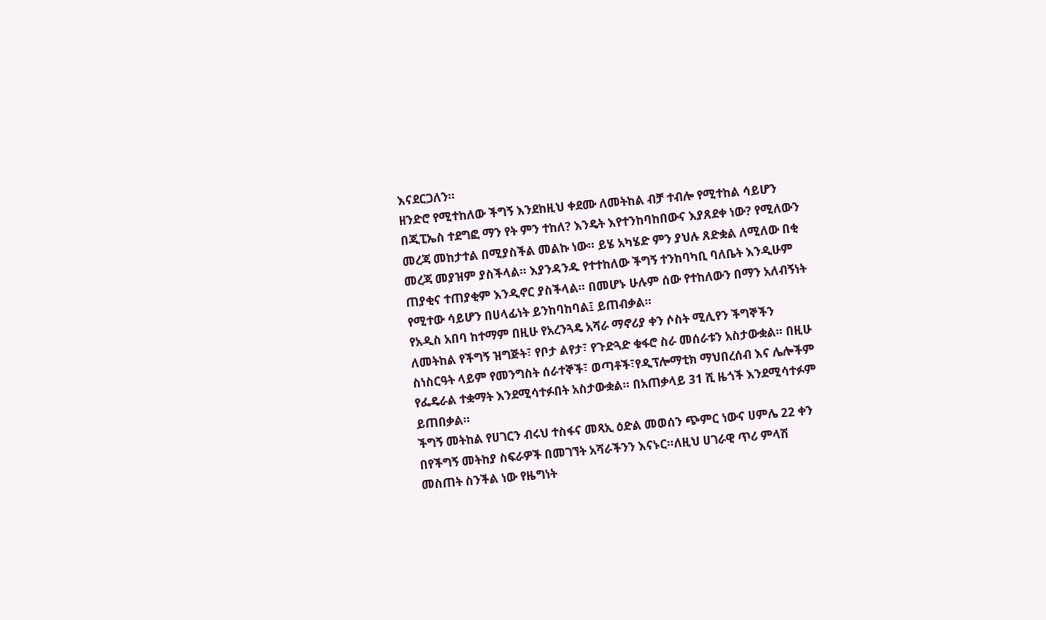እናደርጋለን።
ዘንድሮ የሚተከለው ችግኝ እንደከዚህ ቀደሙ ለመትከል ብቻ ተብሎ የሚተከል ሳይሆን በጂፒኤስ ተደግፎ ማን የት ምን ተከለ? እንዴት እየተንከባከበውና እያጸደቀ ነው? የሚለውን መረጃ መከታተል በሚያስችል መልኩ ነው። ይሄ አካሄድ ምን ያህሉ ጸድቋል ለሚለው በቂ መረጃ መያዝም ያስችላል። እያንዳንዱ የተተከለው ችግኝ ተንከባካቢ ባለቤት እንዲሁም ጠያቂና ተጠያቂም እንዲኖር ያስችላል። በመሆኑ ሁሉም ሰው የተከለውን በማን አለብኝነት የሚተው ሳይሆን በሀላፊነት ይንከባከባል፤ ይጠብቃል።
የአዲስ አበባ ከተማም በዚሁ የአረንጓዴ አሻራ ማኖሪያ ቀን ሶስት ሚሊየን ችግኞችን ለመትከል የችግኝ ዝግጅት፣ የቦታ ልየታ፣ የጉድጓድ ቁፋሮ ስራ መሰራቱን አስታውቋል። በዚሁ ስነስርዓት ላይም የመንግስት ሰራተኞች፣ ወጣቶች፣የዲፕሎማቲክ ማህበረሰብ እና ሌሎችም የፌዴራል ተቋማት እንደሚሳተፉበት አስታውቋል። በአጠቃላይ 31 ሺ ዜጎች እንደሚሳተፉም ይጠበቃል።
ችግኝ መትከል የሀገርን ብሩህ ተስፋና መጻኢ ዕድል መወሰን ጭምር ነውና ሀምሌ 22 ቀን በየችግኝ መትከያ ስፍራዎች በመገኘት አሻራችንን እናኑር።ለዚህ ሀገራዊ ጥሪ ምላሽ መስጠት ስንችል ነው የዜግነት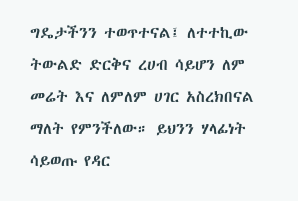ግዴታችንን ተወጥተናል፤ ለተተኪው ትውልድ ድርቅና ረሀብ ሳይሆን ለም መሬት እና ለምለም ሀገር አስረክበናል ማለት የምንችለው። ይህንን ሃላፊነት ሳይወጡ የዳር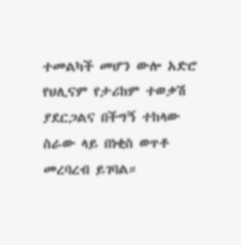ተመልካች መሆን ውሎ አድሮ የህሊናም የታሪከም ተወቃሽ ያደርጋልና በችግኝ ተከላው ስራው ላይ በነቂስ ወጥቶ መረባረብ ይገባል።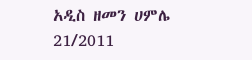አዲስ ዘመን ሀምሌ 21/2011